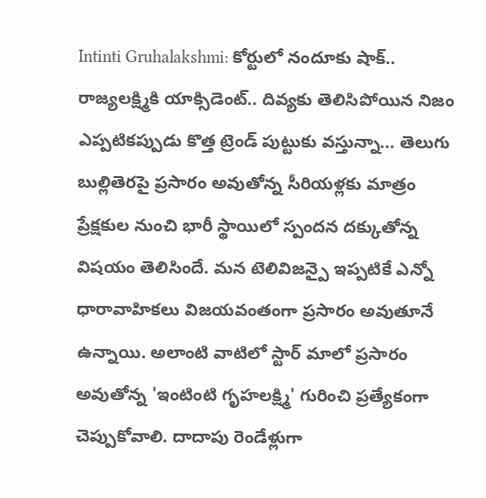Intinti Gruhalakshmi: కోర్టులో నందూకు షాక్.. రాజ్యలక్ష్మికి యాక్సిడెంట్.. దివ్యకు తెలిసిపోయిన నిజం
ఎప్పటికప్పుడు కొత్త ట్రెండ్ పుట్టుకు వస్తున్నా... తెలుగు బుల్లితెరపై ప్రసారం అవుతోన్న సీరియళ్లకు మాత్రం ప్రేక్షకుల నుంచి భారీ స్థాయిలో స్పందన దక్కుతోన్న విషయం తెలిసిందే. మన టెలివిజన్పై ఇప్పటికే ఎన్నో ధారావాహికలు విజయవంతంగా ప్రసారం అవుతూనే ఉన్నాయి. అలాంటి వాటిలో స్టార్ మాలో ప్రసారం అవుతోన్న 'ఇంటింటి గృహలక్ష్మి' గురించి ప్రత్యేకంగా చెప్పుకోవాలి. దాదాపు రెండేళ్లుగా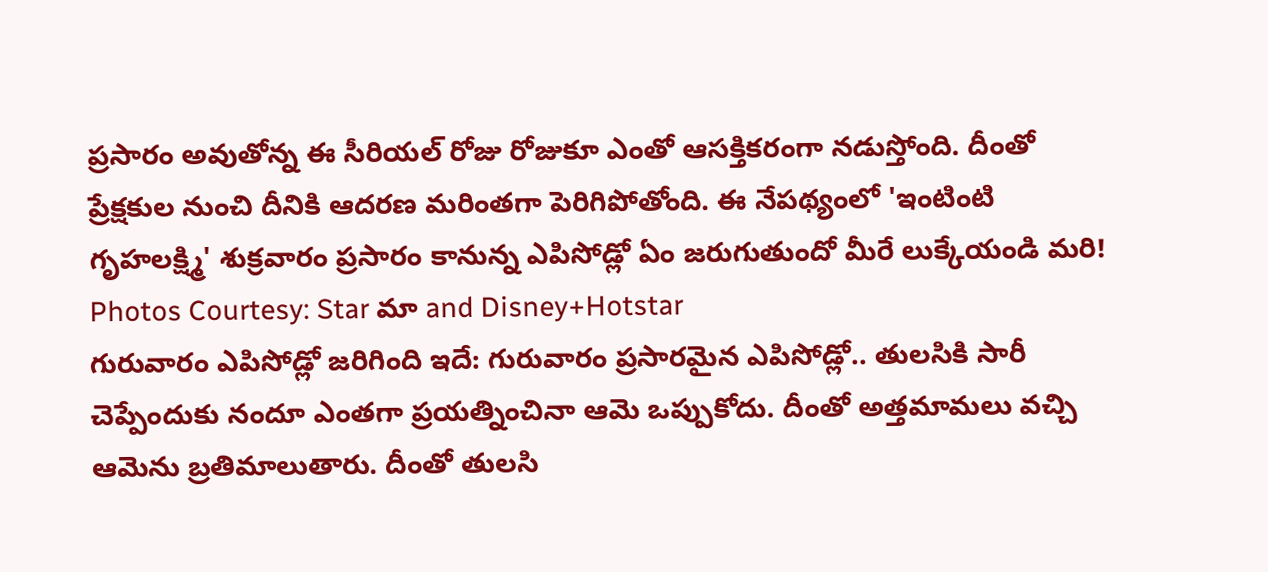ప్రసారం అవుతోన్న ఈ సీరియల్ రోజు రోజుకూ ఎంతో ఆసక్తికరంగా నడుస్తోంది. దీంతో ప్రేక్షకుల నుంచి దీనికి ఆదరణ మరింతగా పెరిగిపోతోంది. ఈ నేపథ్యంలో 'ఇంటింటి గృహలక్ష్మి' శుక్రవారం ప్రసారం కానున్న ఎపిసోడ్లో ఏం జరుగుతుందో మీరే లుక్కేయండి మరి!
Photos Courtesy: Star మా and Disney+Hotstar
గురువారం ఎపిసోడ్లో జరిగింది ఇదే: గురువారం ప్రసారమైన ఎపిసోడ్లో.. తులసికి సారీ చెప్పేందుకు నందూ ఎంతగా ప్రయత్నించినా ఆమె ఒప్పుకోదు. దీంతో అత్తమామలు వచ్చి ఆమెను బ్రతిమాలుతారు. దీంతో తులసి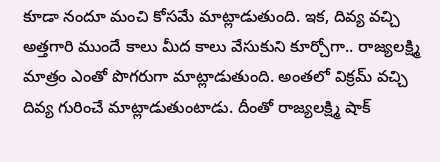కూడా నందూ మంచి కోసమే మాట్లాడుతుంది. ఇక, దివ్య వచ్చి అత్తగారి ముందే కాలు మీద కాలు వేసుకుని కూర్చోగా.. రాజ్యలక్ష్మి మాత్రం ఎంతో పొగరుగా మాట్లాడుతుంది. అంతలో విక్రమ్ వచ్చి దివ్య గురించే మాట్లాడుతుంటాడు. దీంతో రాజ్యలక్ష్మి షాక్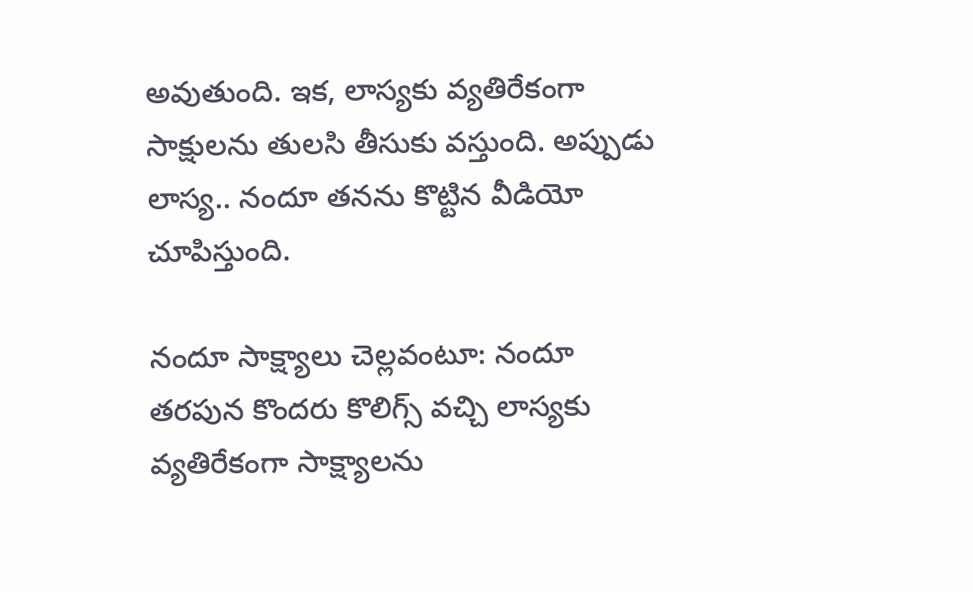అవుతుంది. ఇక, లాస్యకు వ్యతిరేకంగా సాక్షులను తులసి తీసుకు వస్తుంది. అప్పుడు లాస్య.. నందూ తనను కొట్టిన వీడియో చూపిస్తుంది.

నందూ సాక్ష్యాలు చెల్లవంటూ: నందూ తరపున కొందరు కొలిగ్స్ వచ్చి లాస్యకు వ్యతిరేకంగా సాక్ష్యాలను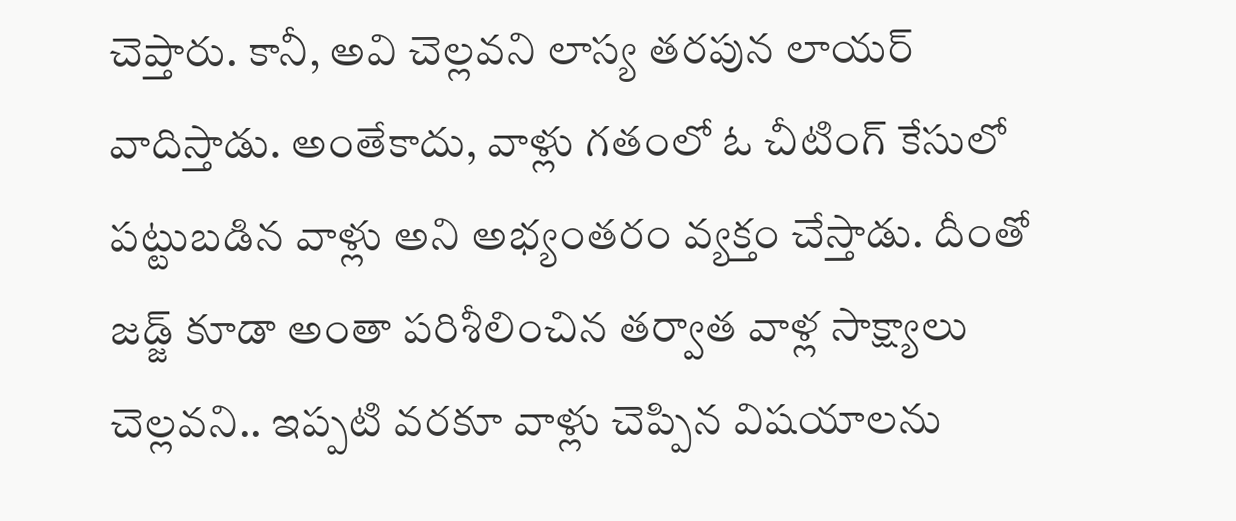చెప్తారు. కానీ, అవి చెల్లవని లాస్య తరపున లాయర్ వాదిస్తాడు. అంతేకాదు, వాళ్లు గతంలో ఓ చీటింగ్ కేసులో పట్టుబడిన వాళ్లు అని అభ్యంతరం వ్యక్తం చేస్తాడు. దీంతో జడ్జ్ కూడా అంతా పరిశీలించిన తర్వాత వాళ్ల సాక్ష్యాలు చెల్లవని.. ఇప్పటి వరకూ వాళ్లు చెప్పిన విషయాలను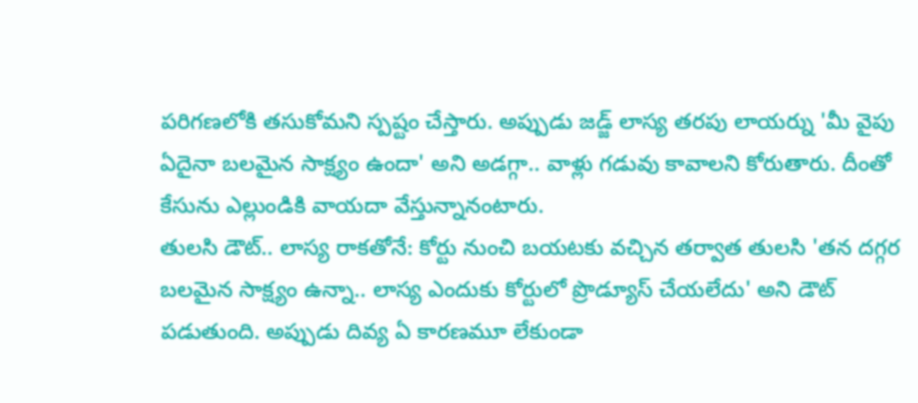పరిగణలోకి తసుకోమని స్పష్టం చేస్తారు. అప్పుడు జడ్జ్ లాస్య తరపు లాయర్ను 'మీ వైపు ఏదైనా బలమైన సాక్ష్యం ఉందా' అని అడగ్గా.. వాళ్లు గడువు కావాలని కోరుతారు. దీంతో కేసును ఎల్లుండికి వాయదా వేస్తున్నానంటారు.
తులసి డౌట్.. లాస్య రాకతోనే: కోర్టు నుంచి బయటకు వచ్చిన తర్వాత తులసి 'తన దగ్గర బలమైన సాక్ష్యం ఉన్నా.. లాస్య ఎందుకు కోర్టులో ప్రొడ్యూస్ చేయలేదు' అని డౌట్ పడుతుంది. అప్పుడు దివ్య ఏ కారణమూ లేకుండా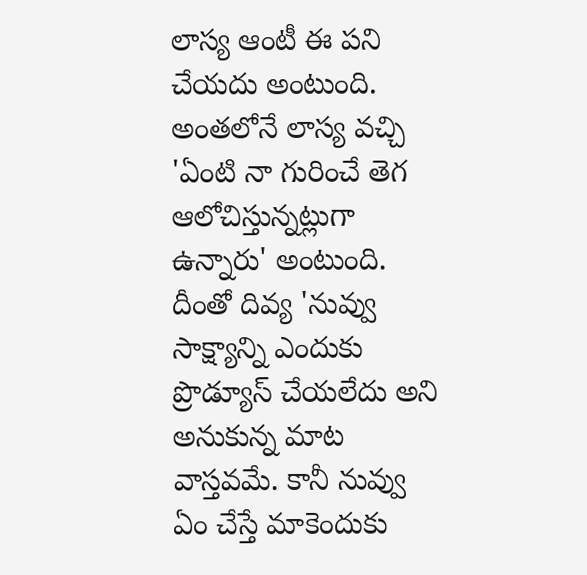లాస్య ఆంటీ ఈ పని చేయదు అంటుంది. అంతలోనే లాస్య వచ్చి 'ఏంటి నా గురించే తెగ ఆలోచిస్తున్నట్లుగా ఉన్నారు' అంటుంది. దీంతో దివ్య 'నువ్వు సాక్ష్యాన్ని ఎందుకు ప్రొడ్యూస్ చేయలేదు అని అనుకున్న మాట వాస్తవమే. కానీ నువ్వు ఏం చేస్తే మాకెందుకు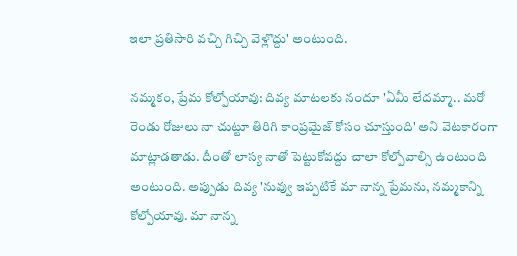ఇలా ప్రతిసారి వచ్చి గిచ్చి వెళ్లొద్దు' అంటుంది.

నమ్మకం, ప్రేమ కోల్పోయావు: దివ్య మాటలకు నందూ 'ఏమీ లేదమ్మా.. మరో రెండు రోజులు నా చుట్టూ తిరిగి కాంప్రమైజ్ కోసం చూస్తుంది' అని వెటకారంగా మాట్లాడతాడు. దీంతో లాస్య నాతో పెట్టుకోవద్దు చాలా కోల్పోవాల్సి ఉంటుంది అంటుంది. అప్పుడు దివ్య 'నువ్వు ఇప్పటికే మా నాన్న ప్రేమను, నమ్మకాన్ని కోల్పోయావు. మా నాన్న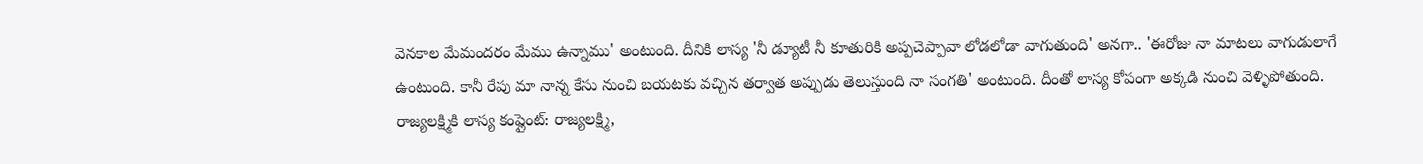వెనకాల మేమందరం మేము ఉన్నాము' అంటుంది. దీనికి లాస్య 'నీ డ్యూటీ నీ కూతురికి అప్పచెప్పావా లోడలోడా వాగుతుంది' అనగా.. 'ఈరోజు నా మాటలు వాగుడులాగే ఉంటుంది. కానీ రేపు మా నాన్న కేసు నుంచి బయటకు వచ్చిన తర్వాత అప్పుడు తెలుస్తుంది నా సంగతి' అంటుంది. దీంతో లాస్య కోపంగా అక్కడి నుంచి వెళ్ళిపోతుంది.
రాజ్యలక్ష్మికి లాస్య కంప్లైంట్: రాజ్యలక్ష్మి,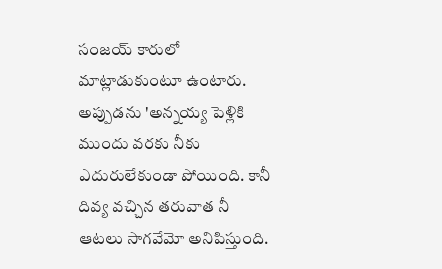సంజయ్ కారులో మాట్లాడుకుంటూ ఉంటారు. అప్పుడను 'అన్నయ్య పెళ్లికి ముందు వరకు నీకు ఎదురులేకుండా పోయింది. కానీ దివ్య వచ్చిన తరువాత నీ ఆటలు సాగవేమో అనిపిస్తుంది.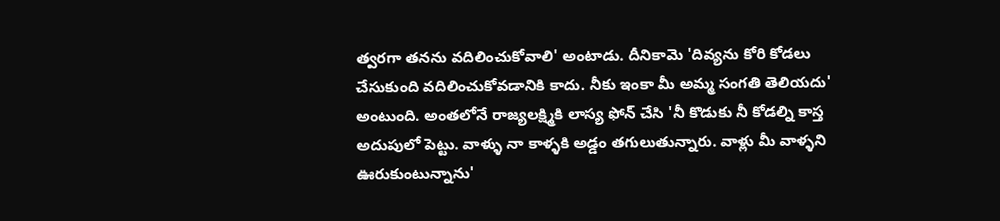త్వరగా తనను వదిలించుకోవాలి' అంటాడు. దీనికామె 'దివ్యను కోరి కోడలు చేసుకుంది వదిలించుకోవడానికి కాదు. నీకు ఇంకా మీ అమ్మ సంగతి తెలియదు' అంటుంది. అంతలోనే రాజ్యలక్ష్మికి లాస్య ఫోన్ చేసి 'నీ కొడుకు నీ కోడల్ని కాస్త అదుపులో పెట్టు. వాళ్ళు నా కాళ్ళకి అడ్డం తగులుతున్నారు. వాళ్లు మీ వాళ్ళని ఊరుకుంటున్నాను'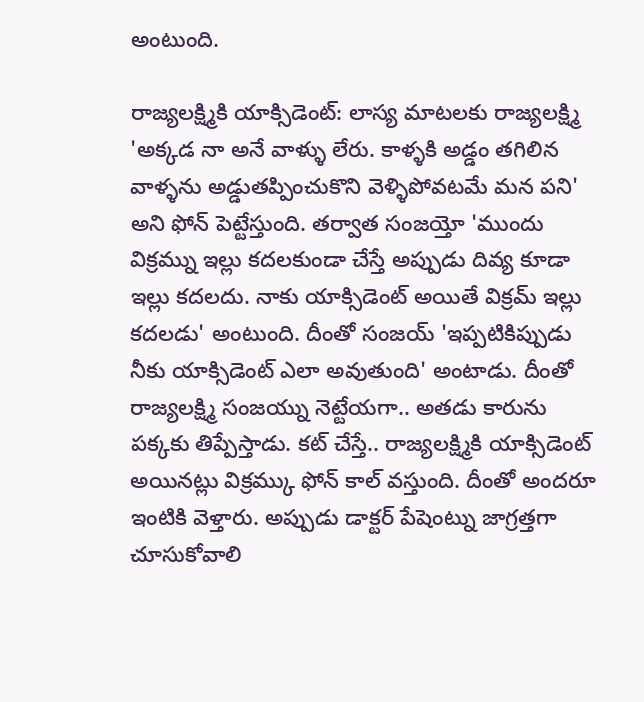అంటుంది.

రాజ్యలక్ష్మికి యాక్సిడెంట్: లాస్య మాటలకు రాజ్యలక్ష్మి 'అక్కడ నా అనే వాళ్ళు లేరు. కాళ్ళకి అడ్డం తగిలిన వాళ్ళను అడ్డుతప్పించుకొని వెళ్ళిపోవటమే మన పని' అని ఫోన్ పెట్టేస్తుంది. తర్వాత సంజయ్తో 'ముందు విక్రమ్ను ఇల్లు కదలకుండా చేస్తే అప్పుడు దివ్య కూడా ఇల్లు కదలదు. నాకు యాక్సిడెంట్ అయితే విక్రమ్ ఇల్లు కదలడు' అంటుంది. దీంతో సంజయ్ 'ఇప్పటికిప్పుడు నీకు యాక్సిడెంట్ ఎలా అవుతుంది' అంటాడు. దీంతో రాజ్యలక్ష్మి సంజయ్ను నెట్టేయగా.. అతడు కారును పక్కకు తిప్పేస్తాడు. కట్ చేస్తే.. రాజ్యలక్ష్మికి యాక్సిడెంట్ అయినట్లు విక్రమ్కు ఫోన్ కాల్ వస్తుంది. దీంతో అందరూ ఇంటికి వెళ్తారు. అప్పుడు డాక్టర్ పేషెంట్ను జాగ్రత్తగా చూసుకోవాలి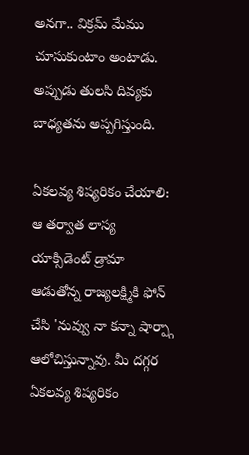అనగా.. విక్రమ్ మేము చూసుకుంటాం అంటాడు. అప్పుడు తులసి దివ్యకు బాధ్యతను అప్పగిస్తుంది.

ఏకలవ్య శిష్యరికం చేయాలి: ఆ తర్వాత లాస్య యాక్సిడెంట్ డ్రామా ఆడుతోన్న రాజ్యలక్ష్మికి ఫోన్ చేసి 'నువ్వు నా కన్నా షార్ప్గా ఆలోచిస్తున్నావు. మీ దగ్గర ఏకలవ్య శిష్యరికం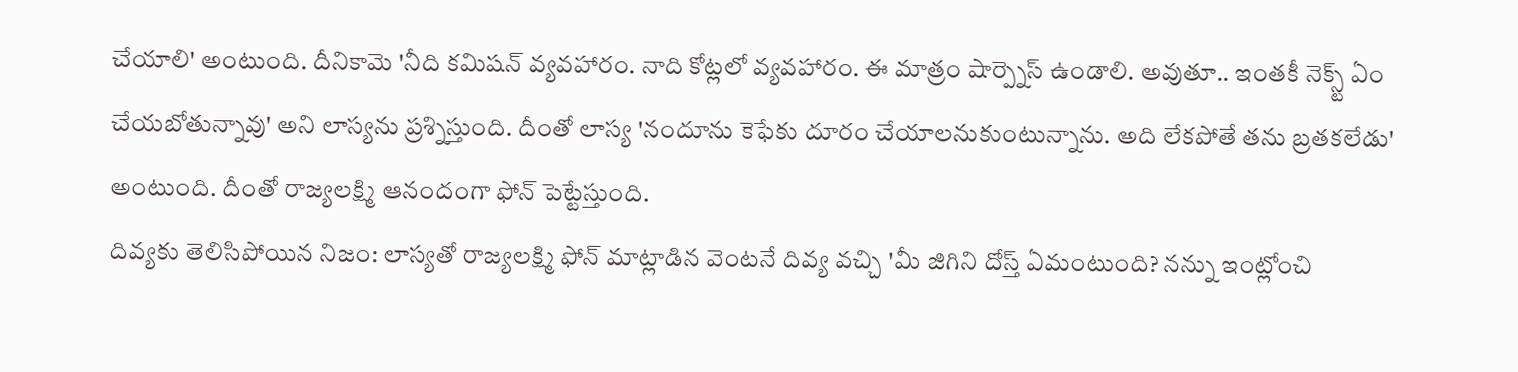చేయాలి' అంటుంది. దీనికామె 'నీది కమిషన్ వ్యవహారం. నాది కోట్లలో వ్యవహారం. ఈ మాత్రం షార్ప్నెస్ ఉండాలి. అవుతూ.. ఇంతకీ నెక్స్ట్ ఏం చేయబోతున్నావు' అని లాస్యను ప్రశ్నిస్తుంది. దీంతో లాస్య 'నందూను కెఫేకు దూరం చేయాలనుకుంటున్నాను. అది లేకపోతే తను బ్రతకలేడు' అంటుంది. దీంతో రాజ్యలక్ష్మి ఆనందంగా ఫోన్ పెట్టేస్తుంది.
దివ్యకు తెలిసిపోయిన నిజం: లాస్యతో రాజ్యలక్ష్మి ఫోన్ మాట్లాడిన వెంటనే దివ్య వచ్చి 'మీ జిగిని దోస్త్ ఏమంటుంది? నన్ను ఇంట్లోంచి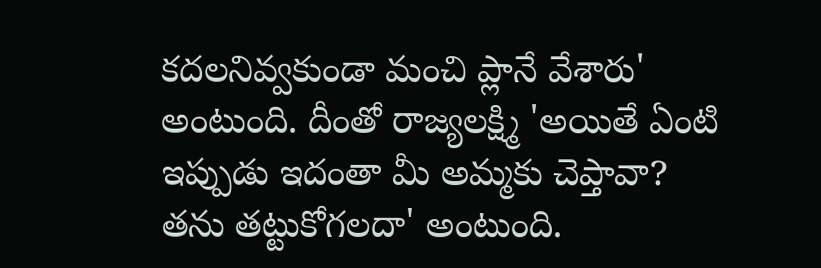కదలనివ్వకుండా మంచి ప్లానే వేశారు' అంటుంది. దీంతో రాజ్యలక్ష్మి 'అయితే ఏంటి ఇప్పుడు ఇదంతా మీ అమ్మకు చెప్తావా? తను తట్టుకోగలదా' అంటుంది.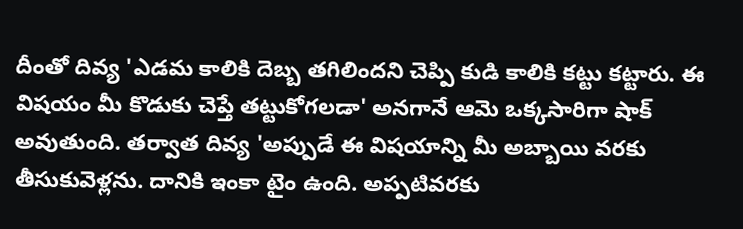దీంతో దివ్య 'ఎడమ కాలికి దెబ్బ తగిలిందని చెప్పి కుడి కాలికి కట్టు కట్టారు. ఈ విషయం మీ కొడుకు చెప్తే తట్టుకోగలడా' అనగానే ఆమె ఒక్కసారిగా షాక్ అవుతుంది. తర్వాత దివ్య 'అప్పుడే ఈ విషయాన్ని మీ అబ్బాయి వరకు తీసుకువెళ్లను. దానికి ఇంకా టైం ఉంది. అప్పటివరకు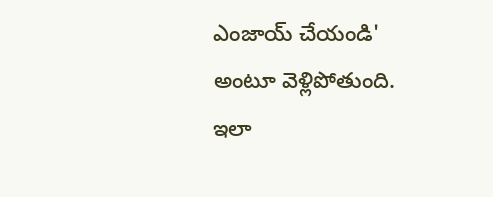ఎంజాయ్ చేయండి' అంటూ వెళ్లిపోతుంది. ఇలా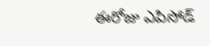ఈరోజు ఎపిసోడ్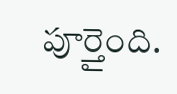పూర్తైంది.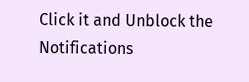Click it and Unblock the Notifications